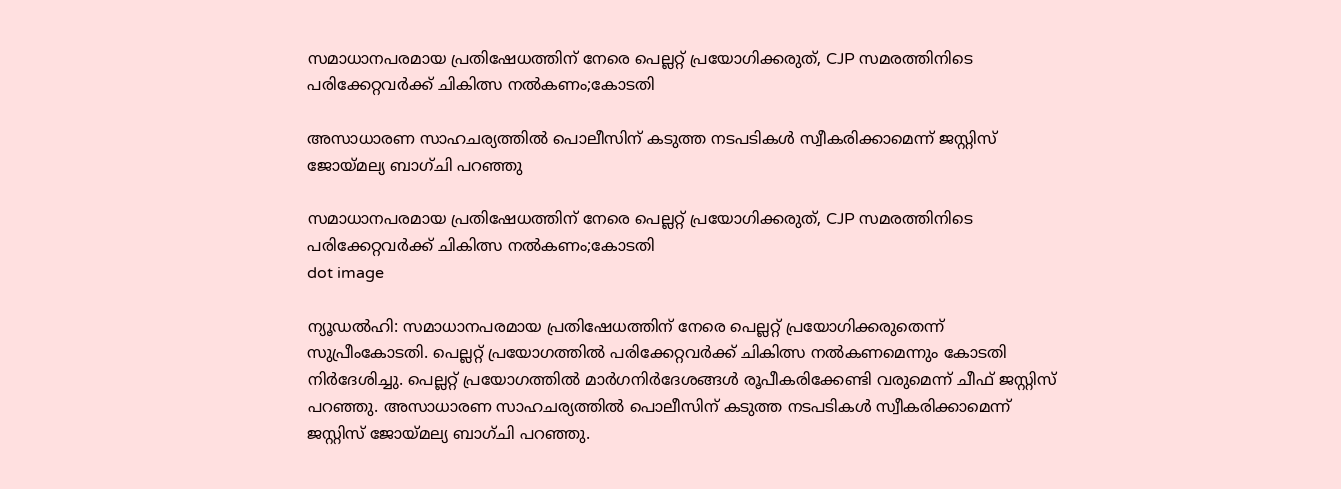സമാധാനപരമായ പ്രതിഷേധത്തിന് നേരെ പെല്ലറ്റ് പ്രയോഗിക്കരുത്, CJP സമരത്തിനിടെ പരിക്കേറ്റവർക്ക് ചികിത്സ നൽകണം;കോടതി

അസാധാരണ സാഹചര്യത്തില്‍ പൊലീസിന് കടുത്ത നടപടികള്‍ സ്വീകരിക്കാമെന്ന് ജസ്റ്റിസ് ജോയ്മല്യ ബാഗ്ചി പറഞ്ഞു

സമാധാനപരമായ പ്രതിഷേധത്തിന് നേരെ പെല്ലറ്റ് പ്രയോഗിക്കരുത്, CJP സമരത്തിനിടെ പരിക്കേറ്റവർക്ക് ചികിത്സ നൽകണം;കോടതി
dot image

ന്യൂഡല്‍ഹി: സമാധാനപരമായ പ്രതിഷേധത്തിന് നേരെ പെല്ലറ്റ് പ്രയോഗിക്കരുതെന്ന് സുപ്രീംകോടതി. പെല്ലറ്റ് പ്രയോഗത്തില്‍ പരിക്കേറ്റവര്‍ക്ക് ചികിത്സ നല്‍കണമെന്നും കോടതി നിര്‍ദേശിച്ചു. പെല്ലറ്റ് പ്രയോഗത്തില്‍ മാര്‍ഗനിര്‍ദേശങ്ങള്‍ രൂപീകരിക്കേണ്ടി വരുമെന്ന് ചീഫ് ജസ്റ്റിസ് പറഞ്ഞു. അസാധാരണ സാഹചര്യത്തില്‍ പൊലീസിന് കടുത്ത നടപടികള്‍ സ്വീകരിക്കാമെന്ന് ജസ്റ്റിസ് ജോയ്മല്യ ബാഗ്ചി പറഞ്ഞു.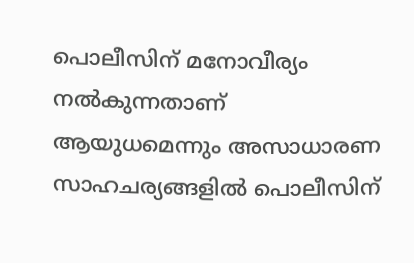പൊലീസിന് മനോവീര്യം നല്‍കുന്നതാണ് ആയുധമെന്നും അസാധാരണ സാഹചര്യങ്ങളില്‍ പൊലീസിന്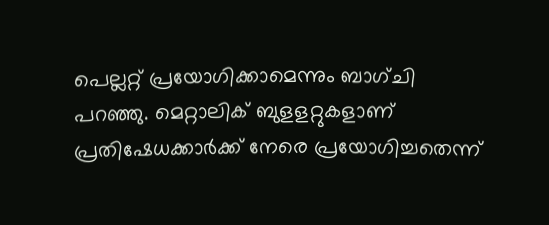പെല്ലറ്റ് പ്രയോഗിക്കാമെന്നും ബാഗ്ചി പറഞ്ഞു. മെറ്റാലിക് ബുളളറ്റുകളാണ് പ്രതിഷേധക്കാര്‍ക്ക് നേരെ പ്രയോഗിച്ചതെന്ന്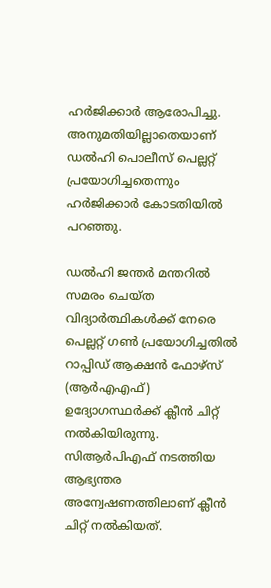ഹര്‍ജിക്കാര്‍ ആരോപിച്ചു. അനുമതിയില്ലാതെയാണ് ഡല്‍ഹി പൊലീസ് പെല്ലറ്റ് പ്രയോഗിച്ചതെന്നും ഹര്‍ജിക്കാര്‍ കോടതിയില്‍ പറഞ്ഞു.

ഡല്‍ഹി ജന്തര്‍ മന്തറില്‍ സമരം ചെയ്ത വിദ്യാര്‍ത്ഥികള്‍ക്ക് നേരെ പെല്ലറ്റ് ഗണ്‍ പ്രയോഗിച്ചതില്‍ റാപ്പിഡ് ആക്ഷന്‍ ഫോഴ്‌സ് (ആര്‍എഎഫ്) ഉദ്യോഗസ്ഥര്‍ക്ക് ക്ലീന്‍ ചിറ്റ് നൽകിയിരുന്നു. സിആര്‍പിഎഫ് നടത്തിയ ആഭ്യന്തര അന്വേഷണത്തിലാണ് ക്ലീന്‍ ചിറ്റ് നല്‍കിയത്.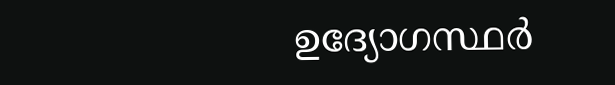ഉദ്യോഗസ്ഥര്‍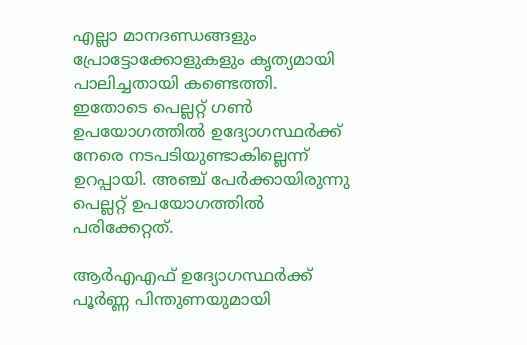എല്ലാ മാനദണ്ഡങ്ങളും പ്രോട്ടോക്കോളുകളും കൃത്യമായി പാലിച്ചതായി കണ്ടെത്തി. ഇതോടെ പെല്ലറ്റ് ഗണ്‍ ഉപയോഗത്തില്‍ ഉദ്യോഗസ്ഥര്‍ക്ക് നേരെ നടപടിയുണ്ടാകില്ലെന്ന് ഉറപ്പായി. അഞ്ച് പേര്‍ക്കായിരുന്നു പെല്ലറ്റ് ഉപയോഗത്തില്‍ പരിക്കേറ്റത്.

ആര്‍എഎഫ് ഉദ്യോഗസ്ഥര്‍ക്ക് പൂര്‍ണ്ണ പിന്തുണയുമായി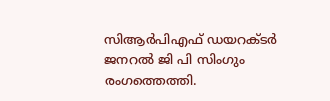സിആര്‍പിഎഫ് ഡയറക്ടര്‍ ജനറല്‍ ജി പി സിംഗും രംഗത്തെത്തി.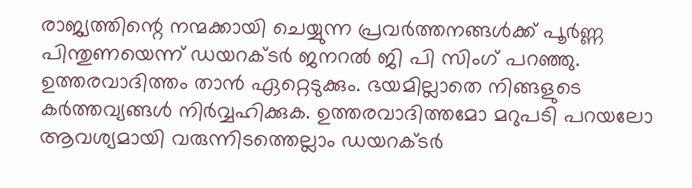രാജ്യത്തിന്റെ നന്മക്കായി ചെയ്യുന്ന പ്രവര്‍ത്തനങ്ങള്‍ക്ക് പൂര്‍ണ്ണ പിന്തുണയെന്ന് ഡയറക്ടര്‍ ജനറല്‍ ജി പി സിംഗ് പറഞ്ഞു. ഉത്തരവാദിത്തം താന്‍ ഏറ്റെടുക്കും. ഭയമില്ലാതെ നിങ്ങളുടെ കര്‍ത്തവ്യങ്ങള്‍ നിര്‍വ്വഹിക്കുക. ഉത്തരവാദിത്തമോ മറുപടി പറയലോ ആവശ്യമായി വരുന്നിടത്തെല്ലാം ഡയറക്ടര്‍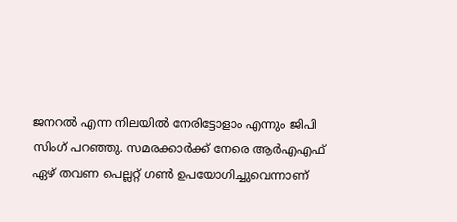ജനറല്‍ എന്ന നിലയില്‍ നേരിട്ടോളാം എന്നും ജിപി സിംഗ് പറഞ്ഞു. സമരക്കാര്‍ക്ക് നേരെ ആര്‍എഎഫ് ഏഴ് തവണ പെല്ലറ്റ് ഗണ്‍ ഉപയോഗിച്ചുവെന്നാണ്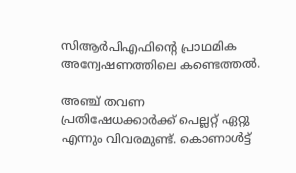സിആര്‍പിഎഫിന്റെ പ്രാഥമിക അന്വേഷണത്തിലെ കണ്ടെത്തല്‍.

അഞ്ച് തവണ പ്രതിഷേധക്കാര്‍ക്ക് പെല്ലറ്റ് ഏറ്റു എന്നും വിവരമുണ്ട്. കൊണാള്‍ട്ട്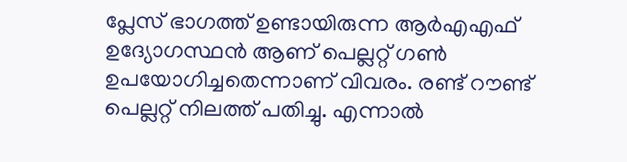പ്ലേസ് ഭാഗത്ത് ഉണ്ടായിരുന്ന ആര്‍എഎഫ് ഉദ്യോഗസ്ഥന്‍ ആണ് പെല്ലറ്റ് ഗണ്‍ ഉപയോഗിച്ചതെന്നാണ് വിവരം. രണ്ട് റൗണ്ട് പെല്ലറ്റ് നിലത്ത് പതിച്ചു. എന്നാല്‍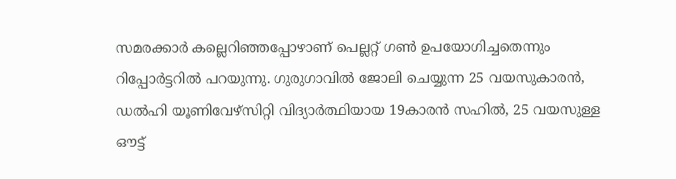സമരക്കാര്‍ കല്ലെറിഞ്ഞപ്പോഴാണ് പെല്ലറ്റ് ഗണ്‍ ഉപയോഗിച്ചതെന്നും റിപ്പോര്‍ട്ടറില്‍ പറയുന്നു. ഗുരുഗാവില്‍ ജോലി ചെയ്യുന്ന 25 വയസുകാരന്‍, ഡല്‍ഹി യൂണിവേഴ്സിറ്റി വിദ്യാര്‍ത്ഥിയായ 19കാരന്‍ സഹില്‍, 25 വയസുള്ള ഔട്ട്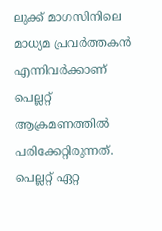ലുക്ക് മാഗസിനിലെ മാധ്യമ പ്രവര്‍ത്തകന്‍ എന്നിവര്‍ക്കാണ് പെല്ലറ്റ് ആക്രമണത്തില്‍ പരിക്കേറ്റിരുന്നത്. പെല്ലറ്റ് ഏറ്റ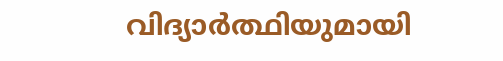വിദ്യാര്‍ത്ഥിയുമായി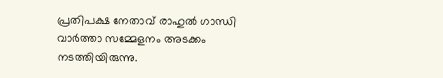പ്രതിപക്ഷ നേതാവ് രാഹുല്‍ ഗാന്ധി വാര്‍ത്താ സമ്മേളനം അടക്കം നടത്തിയിരുന്നു.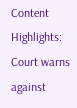Content Highlights: Court warns against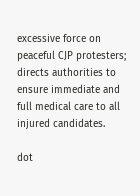excessive force on peaceful CJP protesters; directs authorities to ensure immediate and full medical care to all injured candidates.

dot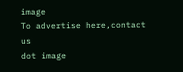image
To advertise here,contact us
dot image